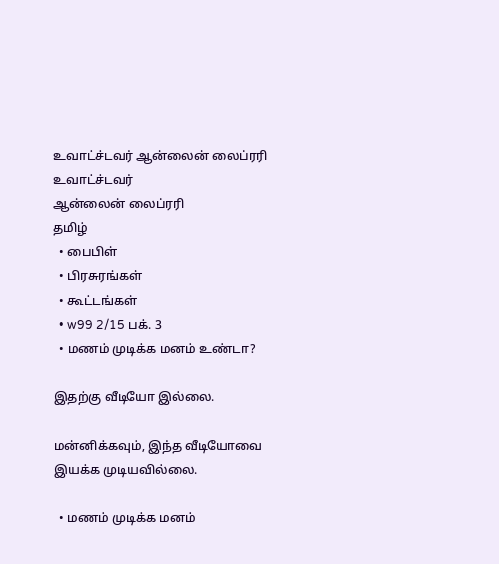உவாட்ச்டவர் ஆன்லைன் லைப்ரரி
உவாட்ச்டவர்
ஆன்லைன் லைப்ரரி
தமிழ்
  • பைபிள்
  • பிரசுரங்கள்
  • கூட்டங்கள்
  • w99 2/15 பக். 3
  • மணம் முடிக்க மனம் உண்டா?

இதற்கு வீடியோ இல்லை.

மன்னிக்கவும், இந்த வீடியோவை இயக்க முடியவில்லை.

  • மணம் முடிக்க மனம்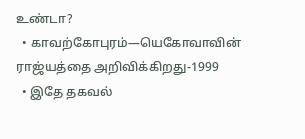உண்டா?
  • காவற்கோபுரம்—யெகோவாவின் ராஜ்யத்தை அறிவிக்கிறது-1999
  • இதே தகவல்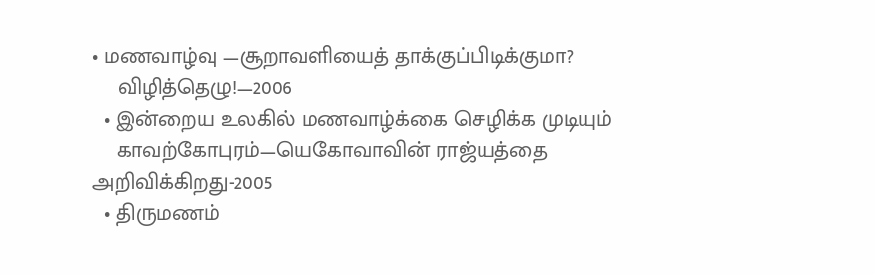• மணவாழ்வு —சூறாவளியைத் தாக்குப்பிடிக்குமா?
    விழித்தெழு!—2006
  • இன்றைய உலகில் மணவாழ்க்கை செழிக்க முடியும்
    காவற்கோபுரம்—யெகோவாவின் ராஜ்யத்தை அறிவிக்கிறது-2005
  • திருமணம்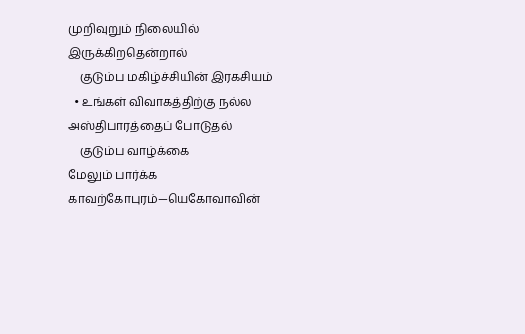முறிவுறும் நிலையில் இருக்கிறதென்றால்
    குடும்ப மகிழ்ச்சியின் இரகசியம்
  • உங்கள் விவாகத்திற்கு நல்ல அஸ்திபாரத்தைப் போடுதல்
    குடும்ப வாழ்க்கை
மேலும் பார்க்க
காவற்கோபுரம்—யெகோவாவின்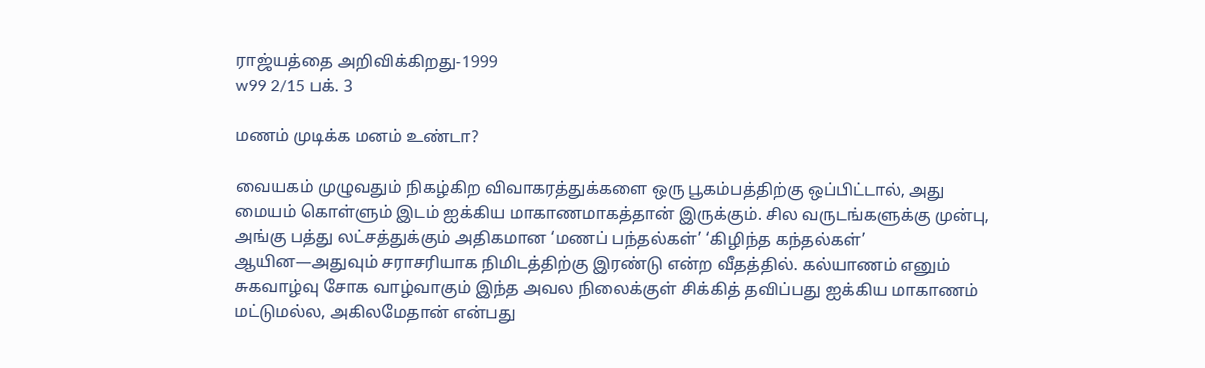ராஜ்யத்தை அறிவிக்கிறது-1999
w99 2/15 பக். 3

மணம் முடிக்க மனம் உண்டா?

வையகம் முழுவதும் நிகழ்கிற விவாகரத்துக்களை ஒரு பூகம்பத்திற்கு ஒப்பிட்டால், அது மையம் கொள்ளும் இடம் ஐக்கிய மாகாணமாகத்தான் இருக்கும். சில வருடங்களுக்கு முன்பு, அங்கு பத்து லட்சத்துக்கும் அதிகமான ‘மணப் பந்தல்கள்’ ‘கிழிந்த கந்தல்கள்’ ஆயின—அதுவும் சராசரியாக நிமிடத்திற்கு இரண்டு என்ற வீதத்தில். கல்யாணம் எனும் சுகவாழ்வு சோக வாழ்வாகும் இந்த அவல நிலைக்குள் சிக்கித் தவிப்பது ஐக்கிய மாகாணம் மட்டுமல்ல, அகிலமேதான் என்பது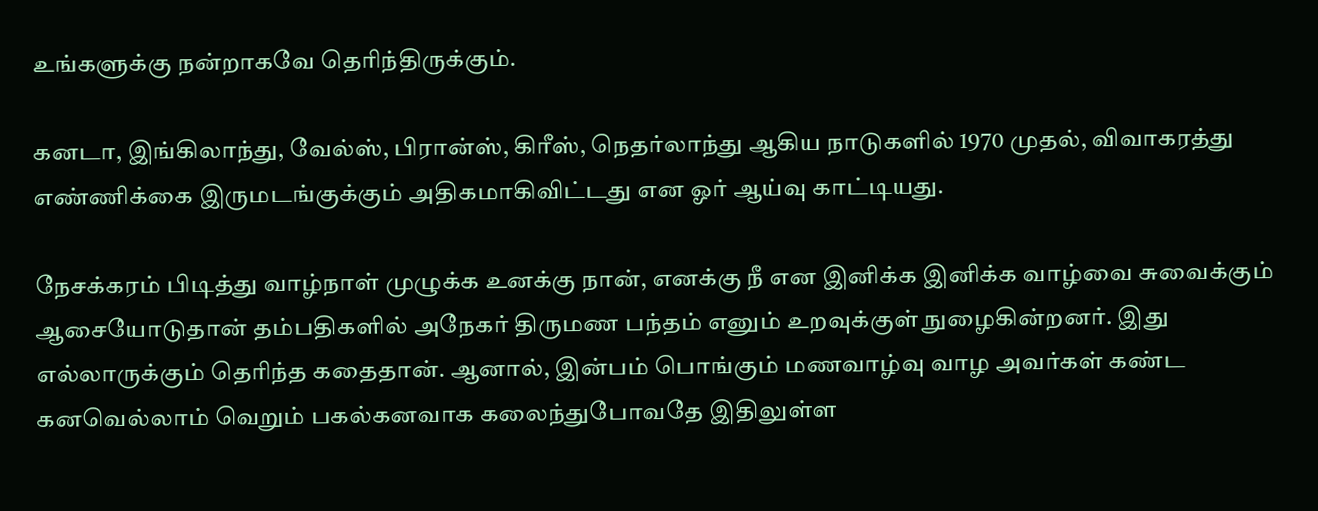உங்களுக்கு நன்றாகவே தெரிந்திருக்கும்.

கனடா, இங்கிலாந்து, வேல்ஸ், பிரான்ஸ், கிரீஸ், நெதர்லாந்து ஆகிய நாடுகளில் 1970 முதல், விவாகரத்து எண்ணிக்கை இருமடங்குக்கும் அதிகமாகிவிட்டது என ஓர் ஆய்வு காட்டியது.

நேசக்கரம் பிடித்து வாழ்நாள் முழுக்க உனக்கு நான், எனக்கு நீ என இனிக்க இனிக்க வாழ்வை சுவைக்கும் ஆசையோடுதான் தம்பதிகளில் அநேகர் திருமண பந்தம் எனும் உறவுக்குள் நுழைகின்றனர். இது எல்லாருக்கும் தெரிந்த கதைதான். ஆனால், இன்பம் பொங்கும் மணவாழ்வு வாழ அவர்கள் கண்ட கனவெல்லாம் வெறும் பகல்கனவாக கலைந்துபோவதே இதிலுள்ள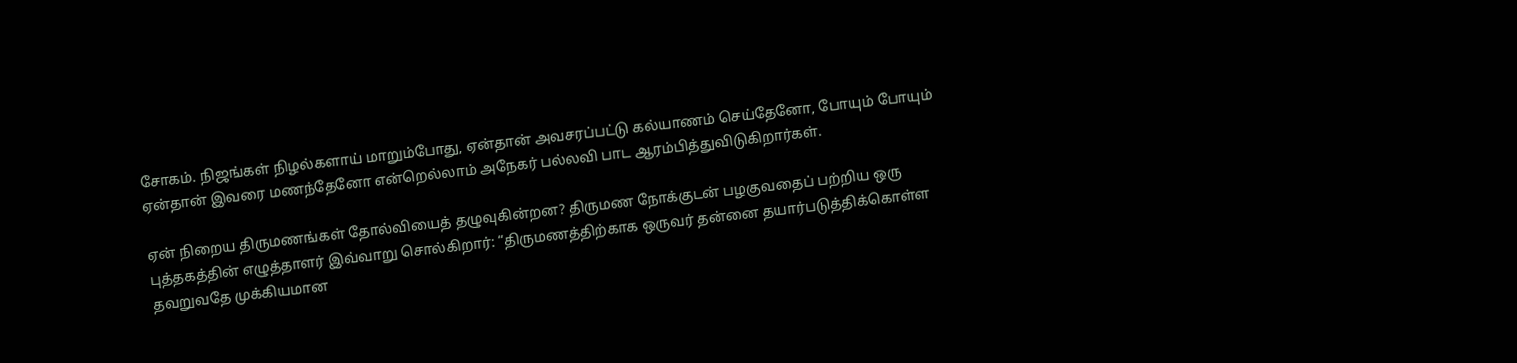சோகம். நிஜங்கள் நிழல்களாய் மாறும்போது, ஏன்தான் அவசரப்பட்டு கல்யாணம் செய்தேனோ, போயும் போயும் ஏன்தான் இவரை மணந்தேனோ என்றெல்லாம் அநேகர் பல்லவி பாட ஆரம்பித்துவிடுகிறார்கள்.

ஏன் நிறைய திருமணங்கள் தோல்வியைத் தழுவுகின்றன? திருமண நோக்குடன் பழகுவதைப் பற்றிய ஒரு புத்தகத்தின் எழுத்தாளர் இவ்வாறு சொல்கிறார்: “திருமணத்திற்காக ஒருவர் தன்னை தயார்படுத்திக்கொள்ள தவறுவதே முக்கியமான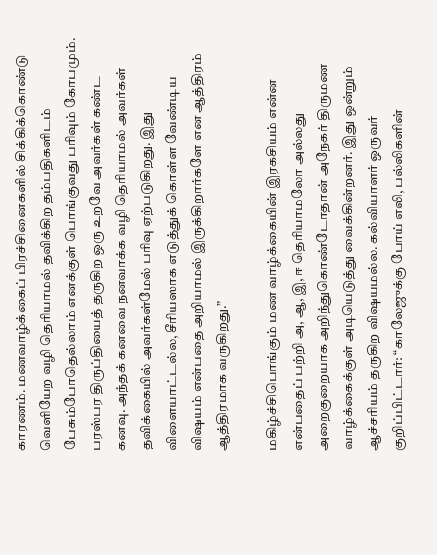காரணம். மணவாழ்க்கைப் பிரச்சினைகளில் சிக்கிக்கொண்டு வெளியேற வழி தெரியாமல் தவிக்கிற தம்பதிகளிடம் பேசும்போதெல்லாம் எனக்குள் பொங்குவது பரிவும் கோபமும். பரஸ்பர திருப்தியைத் தருகிற ஒரு உறவே அவர்கள் கண்ட கனவு. அந்தக் கனவை நனவாக்க வழி தெரியாமல் அவர்கள் தவிக்கையில் அவர்கள்மேல் பரிவு ஏற்படுகிறது. இது விளையாட்டல்ல, சீரியஸாக எடுத்துக் கொள்ள வேண்டிய விஷயம் என்பதை அறியாமல் இருக்கிறார்களே என ஆத்திரம் ஆத்திரமாக வருகிறது.”

மகிழ்ச்சிபொங்கும் மண வாழ்க்கையின் இரகசியம் என்ன என்பதைப் பற்றி அ, ஆ, இ, ஈ தெரியாமலோ அல்லது அறைகுறையாக அறிந்துகொண்டோதான் அநேகர் திருமண வாழ்க்கைக்குள் அடியெடுத்து வைக்கின்றனர். இது ஒன்றும் ஆச்சரியம் தருகிற விஷயமல்ல. கல்வியாளர் ஒருவர் குறிப்பிட்டார்: “காலேஜுக்கு போய் எலி, பல்லிகளின்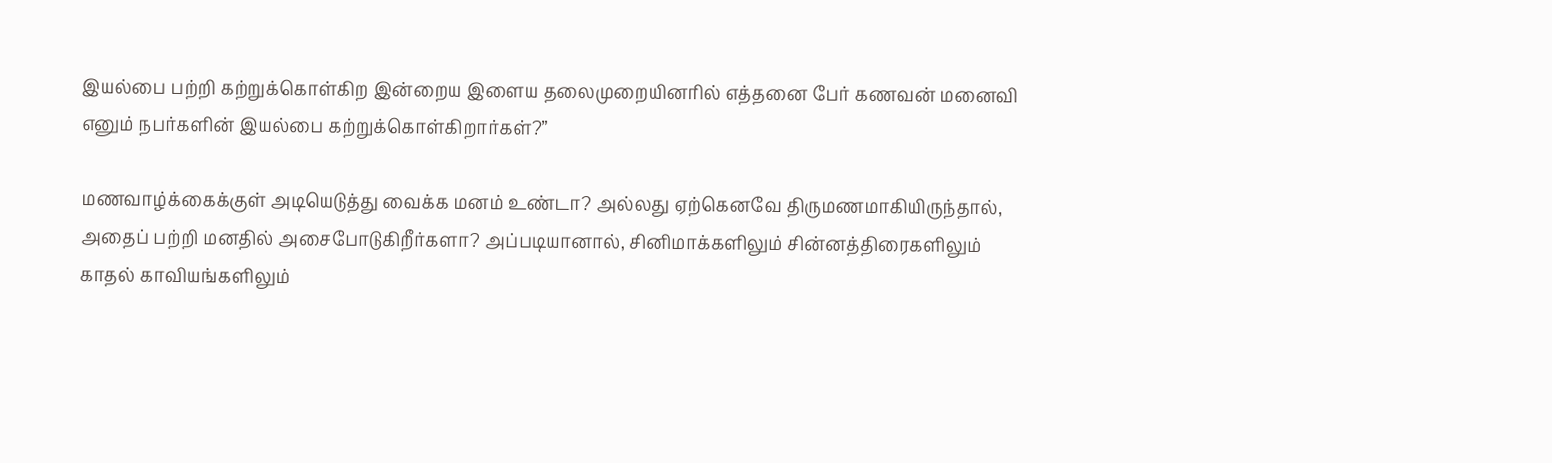இயல்பை பற்றி கற்றுக்கொள்கிற இன்றைய இளைய தலைமுறையினரில் எத்தனை பேர் கணவன் மனைவி எனும் நபர்களின் இயல்பை கற்றுக்கொள்கிறார்கள்?”

மணவாழ்க்கைக்குள் அடியெடுத்து வைக்க மனம் உண்டா? அல்லது ஏற்கெனவே திருமணமாகியிருந்தால், அதைப் பற்றி மனதில் அசைபோடுகிறீர்களா? அப்படியானால், சினிமாக்களிலும் சின்னத்திரைகளிலும் காதல் காவியங்களிலும்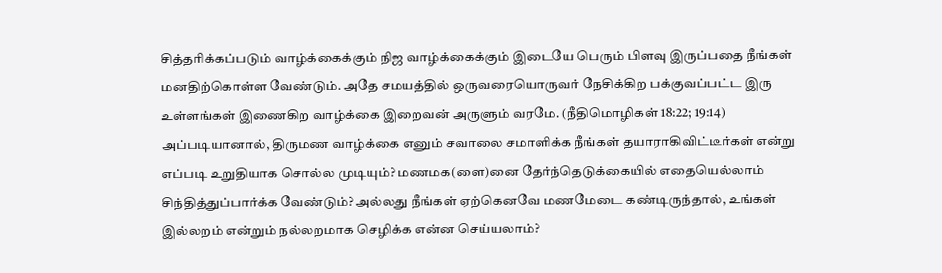சித்தரிக்கப்படும் வாழ்க்கைக்கும் நிஜ வாழ்க்கைக்கும் இடையே பெரும் பிளவு இருப்பதை நீங்கள் மனதிற்கொள்ள வேண்டும். அதே சமயத்தில் ஒருவரையொருவர் நேசிக்கிற பக்குவப்பட்ட இரு உள்ளங்கள் இணைகிற வாழ்க்கை இறைவன் அருளும் வரமே. (நீதிமொழிகள் 18:22; 19:14) அப்படியானால், திருமண வாழ்க்கை எனும் சவாலை சமாளிக்க நீங்கள் தயாராகிவிட்டீர்கள் என்று எப்படி உறுதியாக சொல்ல முடியும்? மணமக(ளை)னை தேர்ந்தெடுக்கையில் எதையெல்லாம் சிந்தித்துப்பார்க்க வேண்டும்? அல்லது நீங்கள் ஏற்கெனவே மணமேடை கண்டிருந்தால், உங்கள் இல்லறம் என்றும் நல்லறமாக செழிக்க என்ன செய்யலாம்?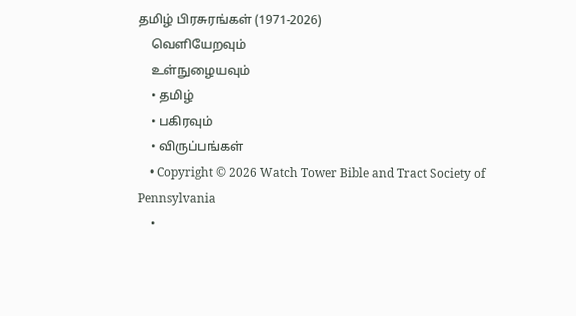தமிழ் பிரசுரங்கள் (1971-2026)
    வெளியேறவும்
    உள்நுழையவும்
    • தமிழ்
    • பகிரவும்
    • விருப்பங்கள்
    • Copyright © 2026 Watch Tower Bible and Tract Society of Pennsylvania
    •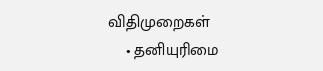விதிமுறைகள்
    • தனியுரிமை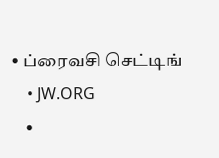• ப்ரைவசி செட்டிங்
    • JW.ORG
    •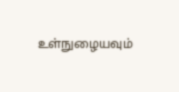உள்நுழையவும்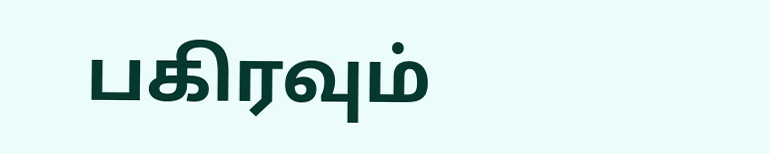பகிரவும்